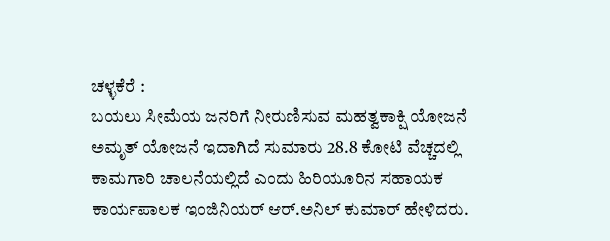ಚಳ್ಳಕೆರೆ :
ಬಯಲು ಸೀಮೆಯ ಜನರಿಗೆ ನೀರುಣಿಸುವ ಮಹತ್ವಕಾಕ್ಷಿ ಯೋಜನೆ ಅಮೃತ್ ಯೋಜನೆ ಇದಾಗಿದೆ ಸುಮಾರು 28.8 ಕೋಟಿ ವೆಚ್ಚದಲ್ಲಿ ಕಾಮಗಾರಿ ಚಾಲನೆಯಲ್ಲಿದೆ ಎಂದು ಹಿರಿಯೂರಿನ ಸಹಾಯಕ ಕಾರ್ಯಪಾಲಕ ಇಂಜಿನಿಯರ್ ಆರ್.ಅನಿಲ್ ಕುಮಾರ್ ಹೇಳಿದರು.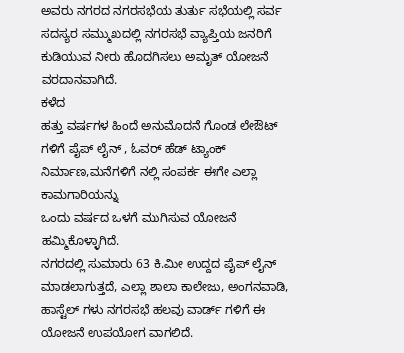ಅವರು ನಗರದ ನಗರಸಭೆಯ ತುರ್ತು ಸಭೆಯಲ್ಲಿ ಸರ್ವ ಸದಸ್ಯರ ಸಮ್ಮುಖದಲ್ಲಿ ನಗರಸಭೆ ವ್ಯಾಪ್ತಿಯ ಜನರಿಗೆ ಕುಡಿಯುವ ನೀರು ಹೊದಗಿಸಲು ಅಮೃತ್ ಯೋಜನೆ ವರದಾನವಾಗಿದೆ.
ಕಳೆದ
ಹತ್ತು ವರ್ಷಗಳ ಹಿಂದೆ ಅನುಮೊದನೆ ಗೊಂಡ ಲೇಔಟ್ ಗಳಿಗೆ ಪೈಪ್ ಲೈನ್ , ಓವರ್ ಹೆಡ್ ಟ್ಯಾಂಕ್ ನಿರ್ಮಾಣ,ಮನೆಗಳಿಗೆ ನಲ್ಲಿ ಸಂಪರ್ಕ ಈಗೇ ಎಲ್ಲಾ ಕಾಮಗಾರಿಯನ್ನು
ಒಂದು ವರ್ಷದ ಒಳಗೆ ಮುಗಿಸುವ ಯೋಜನೆ ಹಮ್ಮಿಕೊಳ್ಳಾಗಿದೆ.
ನಗರದಲ್ಲಿ ಸುಮಾರು 63 ಕಿ.ಮೀ ಉದ್ದದ ಪೈಪ್ ಲೈನ್ ಮಾಡಲಾಗುತ್ತದೆ, ಎಲ್ಲಾ ಶಾಲಾ ಕಾಲೇಜು, ಅಂಗನವಾಡಿ, ಹಾಸ್ಟೆಲ್ ಗಳು ನಗರಸಭೆ ಹಲವು ವಾರ್ಡ್ ಗಳಿಗೆ ಈ ಯೋಜನೆ ಉಪಯೋಗ ವಾಗಲಿದೆ.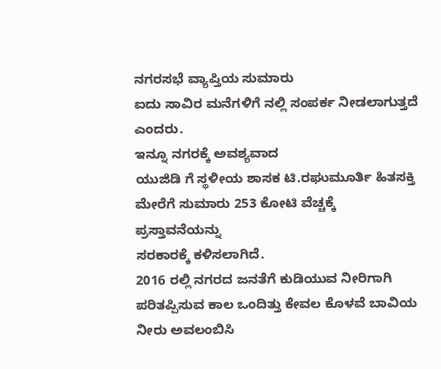ನಗರಸಭೆ ವ್ಯಾಪ್ತಿಯ ಸುಮಾರು
ಐದು ಸಾವಿರ ಮನೆಗಳಿಗೆ ನಲ್ಲಿ ಸಂಪರ್ಕ ನೀಡಲಾಗುತ್ತದೆ ಎಂದರು.
ಇನ್ನೂ ನಗರಕ್ಕೆ ಅವಶ್ಯವಾದ
ಯುಜಿಡಿ ಗೆ ಸ್ಥಳೀಯ ಶಾಸಕ ಟಿ.ರಘುಮೂರ್ತಿ ಹಿತಸಕ್ತಿ ಮೇರೆಗೆ ಸುಮಾರು 253 ಕೋಟಿ ವೆಚ್ಚಕ್ಕೆ
ಪ್ರಸ್ತಾವನೆಯನ್ನು
ಸರಕಾರಕ್ಕೆ ಕಳಿಸಲಾಗಿದೆ.
2016 ರಲ್ಲಿ ನಗರದ ಜನತೆಗೆ ಕುಡಿಯುವ ನೀರಿಗಾಗಿ ಪರಿತಪ್ಪಿಸುವ ಕಾಲ ಒಂದಿತ್ತು ಕೇವಲ ಕೊಳವೆ ಬಾವಿಯ ನೀರು ಅವಲಂಬಿಸಿ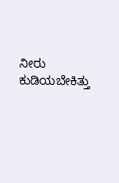ನೀರು ಕುಡಿಯಬೇಕಿತ್ತು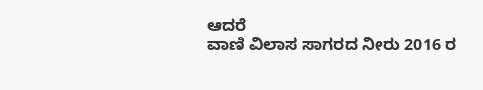ಆದರೆ
ವಾಣಿ ವಿಲಾಸ ಸಾಗರದ ನೀರು 2016 ರ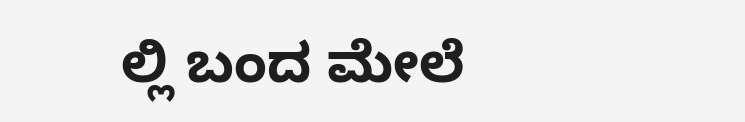ಲ್ಲಿ ಬಂದ ಮೇಲೆ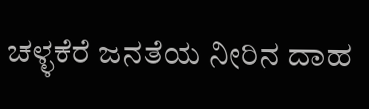ಚಳ್ಳಕೆರೆ ಜನತೆಯ ನೀರಿನ ದಾಹ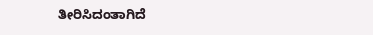ತೀರಿಸಿದಂತಾಗಿದೆ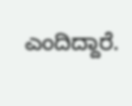ಎಂದಿದ್ದಾರೆ.